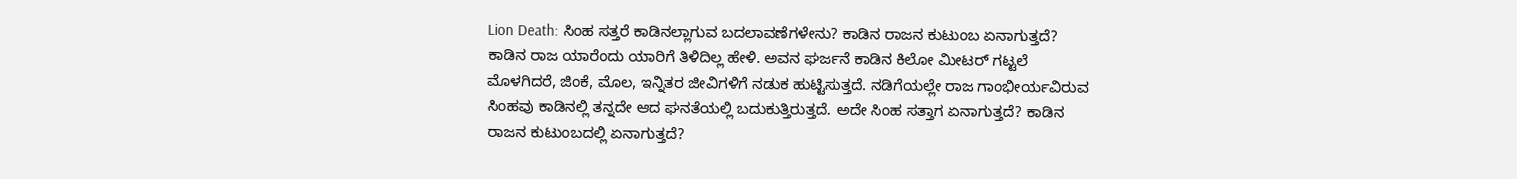Lion Death: ಸಿಂಹ ಸತ್ತರೆ ಕಾಡಿನಲ್ಲಾಗುವ ಬದಲಾವಣೆಗಳೇನು? ಕಾಡಿನ ರಾಜನ ಕುಟುಂಬ ಏನಾಗುತ್ತದೆ?
ಕಾಡಿನ ರಾಜ ಯಾರೆಂದು ಯಾರಿಗೆ ತಿಳಿದಿಲ್ಲ ಹೇಳಿ. ಅವನ ಘರ್ಜನೆ ಕಾಡಿನ ಕಿಲೋ ಮೀಟರ್ ಗಟ್ಟಲೆ ಮೊಳಗಿದರೆ, ಜಿಂಕೆ, ಮೊಲ, ಇನ್ನಿತರ ಜೀವಿಗಳಿಗೆ ನಡುಕ ಹುಟ್ಟಿಸುತ್ತದೆ. ನಡಿಗೆಯಲ್ಲೇ ರಾಜ ಗಾಂಭೀರ್ಯವಿರುವ ಸಿಂಹವು ಕಾಡಿನಲ್ಲಿ ತನ್ನದೇ ಆದ ಘನತೆಯಲ್ಲಿ ಬದುಕುತ್ತಿರುತ್ತದೆ. ಅದೇ ಸಿಂಹ ಸತ್ತಾಗ ಏನಾಗುತ್ತದೆ? ಕಾಡಿನ ರಾಜನ ಕುಟುಂಬದಲ್ಲಿ ಏನಾಗುತ್ತದೆ?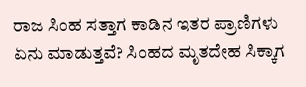ರಾಜ ಸಿಂಹ ಸತ್ತಾಗ ಕಾಡಿನ ಇತರ ಪ್ರಾಣಿಗಳು ಏನು ಮಾಡುತ್ತವೆ? ಸಿಂಹದ ಮೃತದೇಹ ಸಿಕ್ಕಾಗ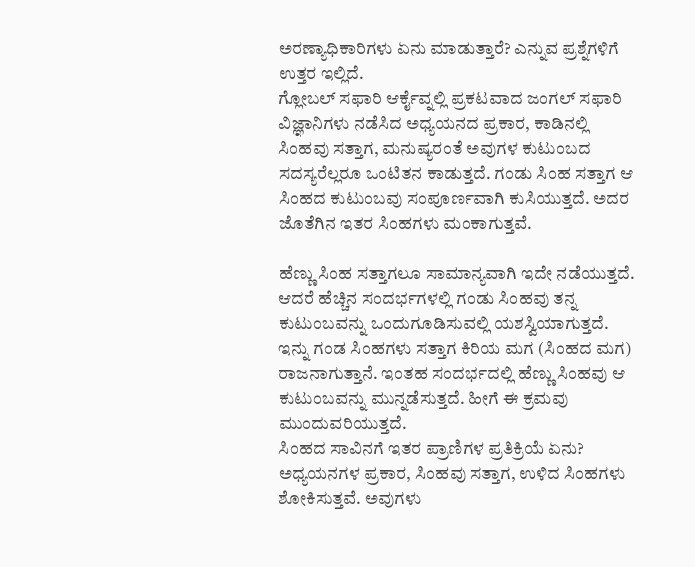ಅರಣ್ಯಾಧಿಕಾರಿಗಳು ಏನು ಮಾಡುತ್ತಾರೆ? ಎನ್ನುವ ಪ್ರಶ್ನೆಗಳಿಗೆ ಉತ್ತರ ಇಲ್ಲಿದೆ.
ಗ್ಲೋಬಲ್ ಸಫಾರಿ ಆರ್ಕೈವ್ನಲ್ಲಿ ಪ್ರಕಟವಾದ ಜಂಗಲ್ ಸಫಾರಿ ವಿಜ್ಞಾನಿಗಳು ನಡೆಸಿದ ಅಧ್ಯಯನದ ಪ್ರಕಾರ, ಕಾಡಿನಲ್ಲಿ ಸಿಂಹವು ಸತ್ತಾಗ, ಮನುಷ್ಯರಂತೆ ಅವುಗಳ ಕುಟುಂಬದ ಸದಸ್ಯರೆಲ್ಲರೂ ಒಂಟಿತನ ಕಾಡುತ್ತದೆ. ಗಂಡು ಸಿಂಹ ಸತ್ತಾಗ ಆ ಸಿಂಹದ ಕುಟುಂಬವು ಸಂಪೂರ್ಣವಾಗಿ ಕುಸಿಯುತ್ತದೆ. ಅದರ ಜೊತೆಗಿನ ಇತರ ಸಿಂಹಗಳು ಮಂಕಾಗುತ್ತವೆ.

ಹೆಣ್ಣು ಸಿಂಹ ಸತ್ತಾಗಲೂ ಸಾಮಾನ್ಯವಾಗಿ ಇದೇ ನಡೆಯುತ್ತದೆ. ಆದರೆ ಹೆಚ್ಚಿನ ಸಂದರ್ಭಗಳಲ್ಲಿ ಗಂಡು ಸಿಂಹವು ತನ್ನ ಕುಟುಂಬವನ್ನು ಒಂದುಗೂಡಿಸುವಲ್ಲಿ ಯಶಸ್ವಿಯಾಗುತ್ತದೆ. ಇನ್ನು ಗಂಡ ಸಿಂಹಗಳು ಸತ್ತಾಗ ಕಿರಿಯ ಮಗ (ಸಿಂಹದ ಮಗ) ರಾಜನಾಗುತ್ತಾನೆ. ಇಂತಹ ಸಂದರ್ಭದಲ್ಲಿ ಹೆಣ್ಣು ಸಿಂಹವು ಆ ಕುಟುಂಬವನ್ನು ಮುನ್ನಡೆಸುತ್ತದೆ. ಹೀಗೆ ಈ ಕ್ರಮವು ಮುಂದುವರಿಯುತ್ತದೆ.
ಸಿಂಹದ ಸಾವಿನಗೆ ಇತರ ಪ್ರಾಣಿಗಳ ಪ್ರತಿಕ್ರಿಯೆ ಏನು?
ಅಧ್ಯಯನಗಳ ಪ್ರಕಾರ, ಸಿಂಹವು ಸತ್ತಾಗ, ಉಳಿದ ಸಿಂಹಗಳು ಶೋಕಿಸುತ್ತವೆ. ಅವುಗಳು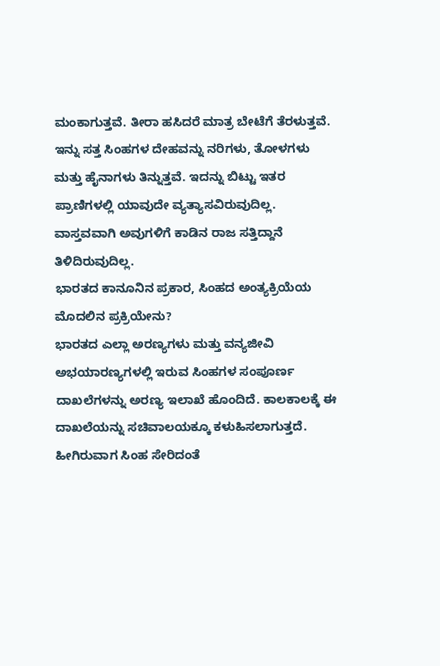ಮಂಕಾಗುತ್ತವೆ. ತೀರಾ ಹಸಿದರೆ ಮಾತ್ರ ಬೇಟೆಗೆ ತೆರಳುತ್ತವೆ. ಇನ್ನು ಸತ್ತ ಸಿಂಹಗಳ ದೇಹವನ್ನು ನರಿಗಳು, ತೋಳಗಳು ಮತ್ತು ಹೈನಾಗಳು ತಿನ್ನುತ್ತವೆ. ಇದನ್ನು ಬಿಟ್ಟು ಇತರ ಪ್ರಾಣಿಗಳಲ್ಲಿ ಯಾವುದೇ ವ್ಯತ್ಯಾಸವಿರುವುದಿಲ್ಲ. ವಾಸ್ತವವಾಗಿ ಅವುಗಳಿಗೆ ಕಾಡಿನ ರಾಜ ಸತ್ತಿದ್ದಾನೆ ತಿಳಿದಿರುವುದಿಲ್ಲ.
ಭಾರತದ ಕಾನೂನಿನ ಪ್ರಕಾರ, ಸಿಂಹದ ಅಂತ್ಯಕ್ರಿಯೆಯ ಮೊದಲಿನ ಪ್ರಕ್ರಿಯೇನು?
ಭಾರತದ ಎಲ್ಲಾ ಅರಣ್ಯಗಳು ಮತ್ತು ವನ್ಯಜೀವಿ ಅಭಯಾರಣ್ಯಗಳಲ್ಲಿ ಇರುವ ಸಿಂಹಗಳ ಸಂಪೂರ್ಣ ದಾಖಲೆಗಳನ್ನು ಅರಣ್ಯ ಇಲಾಖೆ ಹೊಂದಿದೆ. ಕಾಲಕಾಲಕ್ಕೆ ಈ ದಾಖಲೆಯನ್ನು ಸಚಿವಾಲಯಕ್ಕೂ ಕಳುಹಿಸಲಾಗುತ್ತದೆ. ಹೀಗಿರುವಾಗ ಸಿಂಹ ಸೇರಿದಂತೆ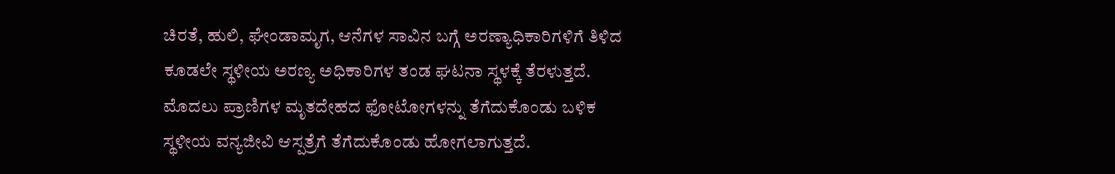ಚಿರತೆ, ಹುಲಿ, ಘೇಂಡಾಮೃಗ, ಆನೆಗಳ ಸಾವಿನ ಬಗ್ಗೆ ಅರಣ್ಯಾಧಿಕಾರಿಗಳಿಗೆ ತಿಳಿದ ಕೂಡಲೇ ಸ್ಥಳೀಯ ಅರಣ್ಯ ಅಧಿಕಾರಿಗಳ ತಂಡ ಘಟನಾ ಸ್ಥಳಕ್ಕೆ ತೆರಳುತ್ತದೆ. ಮೊದಲು ಪ್ರಾಣಿಗಳ ಮೃತದೇಹದ ಫೋಟೋಗಳನ್ನು ತೆಗೆದುಕೊಂಡು ಬಳಿಕ ಸ್ಥಳೀಯ ವನ್ಯಜೀವಿ ಆಸ್ಪತ್ರೆಗೆ ತೆಗೆದುಕೊಂಡು ಹೋಗಲಾಗುತ್ತದೆ.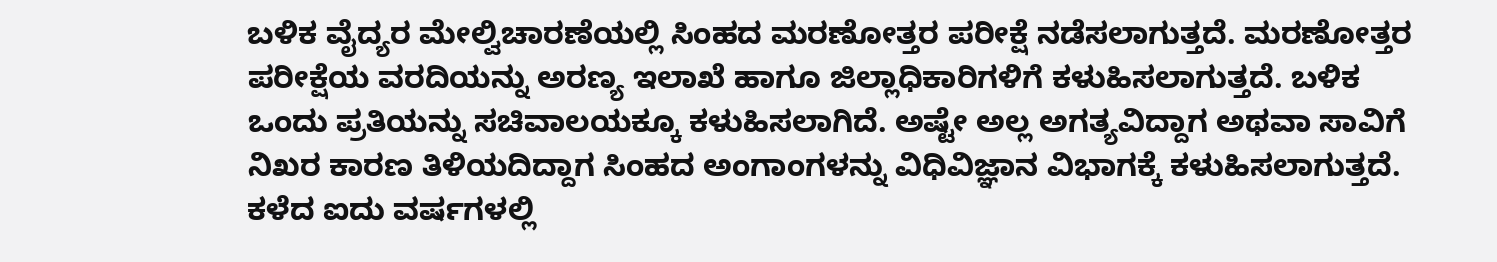ಬಳಿಕ ವೈದ್ಯರ ಮೇಲ್ವಿಚಾರಣೆಯಲ್ಲಿ ಸಿಂಹದ ಮರಣೋತ್ತರ ಪರೀಕ್ಷೆ ನಡೆಸಲಾಗುತ್ತದೆ. ಮರಣೋತ್ತರ ಪರೀಕ್ಷೆಯ ವರದಿಯನ್ನು ಅರಣ್ಯ ಇಲಾಖೆ ಹಾಗೂ ಜಿಲ್ಲಾಧಿಕಾರಿಗಳಿಗೆ ಕಳುಹಿಸಲಾಗುತ್ತದೆ. ಬಳಿಕ ಒಂದು ಪ್ರತಿಯನ್ನು ಸಚಿವಾಲಯಕ್ಕೂ ಕಳುಹಿಸಲಾಗಿದೆ. ಅಷ್ಟೇ ಅಲ್ಲ ಅಗತ್ಯವಿದ್ದಾಗ ಅಥವಾ ಸಾವಿಗೆ ನಿಖರ ಕಾರಣ ತಿಳಿಯದಿದ್ದಾಗ ಸಿಂಹದ ಅಂಗಾಂಗಳನ್ನು ವಿಧಿವಿಜ್ಞಾನ ವಿಭಾಗಕ್ಕೆ ಕಳುಹಿಸಲಾಗುತ್ತದೆ.
ಕಳೆದ ಐದು ವರ್ಷಗಳಲ್ಲಿ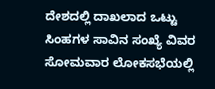ದೇಶದಲ್ಲಿ ದಾಖಲಾದ ಒಟ್ಟು ಸಿಂಹಗಳ ಸಾವಿನ ಸಂಖ್ಯೆ ವಿವರ
ಸೋಮವಾರ ಲೋಕಸಭೆಯಲ್ಲಿ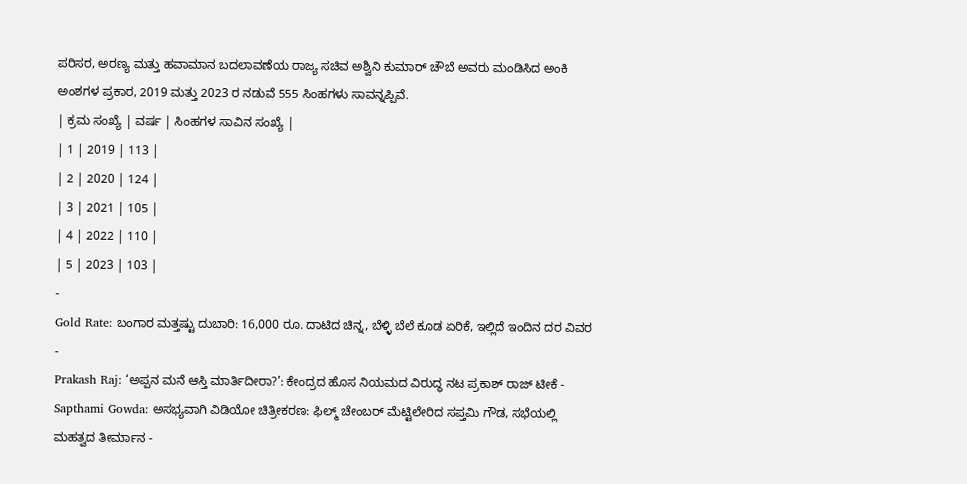ಪರಿಸರ, ಅರಣ್ಯ ಮತ್ತು ಹವಾಮಾನ ಬದಲಾವಣೆಯ ರಾಜ್ಯ ಸಚಿವ ಅಶ್ವಿನಿ ಕುಮಾರ್ ಚೌಬೆ ಅವರು ಮಂಡಿಸಿದ ಅಂಕಿ ಅಂಶಗಳ ಪ್ರಕಾರ, 2019 ಮತ್ತು 2023 ರ ನಡುವೆ 555 ಸಿಂಹಗಳು ಸಾವನ್ನಪ್ಪಿವೆ.
| ಕ್ರಮ ಸಂಖ್ಯೆ | ವರ್ಷ | ಸಿಂಹಗಳ ಸಾವಿನ ಸಂಖ್ಯೆ |
| 1 | 2019 | 113 |
| 2 | 2020 | 124 |
| 3 | 2021 | 105 |
| 4 | 2022 | 110 |
| 5 | 2023 | 103 |
-
Gold Rate: ಬಂಗಾರ ಮತ್ತಷ್ಟು ದುಬಾರಿ: 16,000 ರೂ. ದಾಟಿದ ಚಿನ್ನ, ಬೆಳ್ಳಿ ಬೆಲೆ ಕೂಡ ಏರಿಕೆ, ಇಲ್ಲಿದೆ ಇಂದಿನ ದರ ವಿವರ -
Prakash Raj: ‘ಅಪ್ಪನ ಮನೆ ಆಸ್ತಿ ಮಾರ್ತಿದೀರಾ?’: ಕೇಂದ್ರದ ಹೊಸ ನಿಯಮದ ವಿರುದ್ಧ ನಟ ಪ್ರಕಾಶ್ ರಾಜ್ ಟೀಕೆ -
Sapthami Gowda: ಅಸಭ್ಯವಾಗಿ ವಿಡಿಯೋ ಚಿತ್ರೀಕರಣ: ಫಿಲ್ಮ್ ಚೇಂಬರ್ ಮೆಟ್ಟಿಲೇರಿದ ಸಪ್ತಮಿ ಗೌಡ, ಸಭೆಯಲ್ಲಿ ಮಹತ್ವದ ತೀರ್ಮಾನ -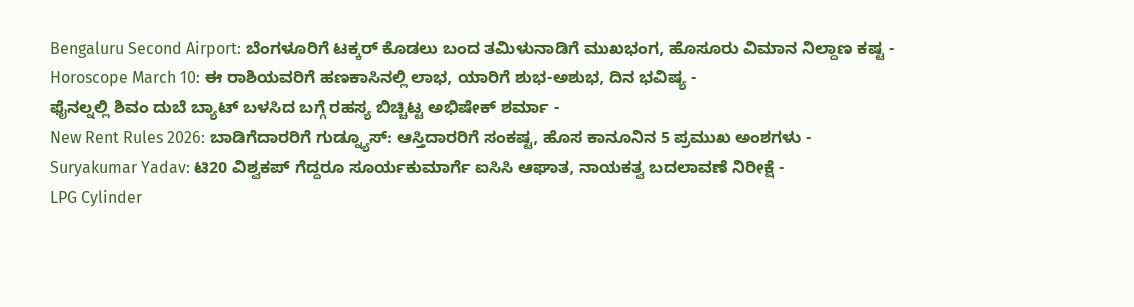Bengaluru Second Airport: ಬೆಂಗಳೂರಿಗೆ ಟಕ್ಕರ್ ಕೊಡಲು ಬಂದ ತಮಿಳುನಾಡಿಗೆ ಮುಖಭಂಗ, ಹೊಸೂರು ವಿಮಾನ ನಿಲ್ದಾಣ ಕಷ್ಟ -
Horoscope March 10: ಈ ರಾಶಿಯವರಿಗೆ ಹಣಕಾಸಿನಲ್ಲಿ ಲಾಭ, ಯಾರಿಗೆ ಶುಭ-ಅಶುಭ, ದಿನ ಭವಿಷ್ಯ -
ಫೈನಲ್ನಲ್ಲಿ ಶಿವಂ ದುಬೆ ಬ್ಯಾಟ್ ಬಳಸಿದ ಬಗ್ಗೆ ರಹಸ್ಯ ಬಿಚ್ಚಿಟ್ಟ ಅಭಿಷೇಕ್ ಶರ್ಮಾ -
New Rent Rules 2026: ಬಾಡಿಗೆದಾರರಿಗೆ ಗುಡ್ನ್ಯೂಸ್: ಆಸ್ತಿದಾರರಿಗೆ ಸಂಕಷ್ಟ, ಹೊಸ ಕಾನೂನಿನ 5 ಪ್ರಮುಖ ಅಂಶಗಳು -
Suryakumar Yadav: ಟಿ20 ವಿಶ್ವಕಪ್ ಗೆದ್ದರೂ ಸೂರ್ಯಕುಮಾರ್ಗೆ ಐಸಿಸಿ ಆಘಾತ, ನಾಯಕತ್ವ ಬದಲಾವಣೆ ನಿರೀಕ್ಷೆ -
LPG Cylinder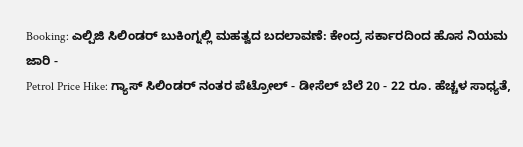Booking: ಎಲ್ಪಿಜಿ ಸಿಲಿಂಡರ್ ಬುಕಿಂಗ್ನಲ್ಲಿ ಮಹತ್ವದ ಬದಲಾವಣೆ: ಕೇಂದ್ರ ಸರ್ಕಾರದಿಂದ ಹೊಸ ನಿಯಮ ಜಾರಿ -
Petrol Price Hike: ಗ್ಯಾಸ್ ಸಿಲಿಂಡರ್ ನಂತರ ಪೆಟ್ರೋಲ್ - ಡೀಸೆಲ್ ಬೆಲೆ 20 - 22 ರೂ. ಹೆಚ್ಚಳ ಸಾಧ್ಯತೆ,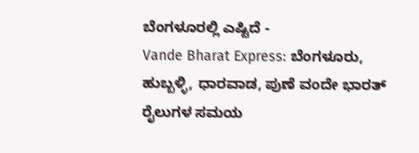ಬೆಂಗಳೂರಲ್ಲಿ ಎಷ್ಟಿದೆ -
Vande Bharat Express: ಬೆಂಗಳೂರು, ಹುಬ್ಬಳ್ಳಿ, ಧಾರವಾಡ, ಪುಣೆ ವಂದೇ ಭಾರತ್ ರೈಲುಗಳ ಸಮಯ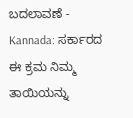ಬದಲಾವಣೆ -
Kannada: ಸರ್ಕಾರದ ಈ ಕ್ರಮ ನಿಮ್ಮ ತಾಯಿಯನ್ನು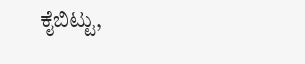ಕೈಬಿಟ್ಟು,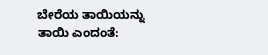ಬೇರೆಯ ತಾಯಿಯನ್ನು ತಾಯಿ ಎಂದಂತೆ: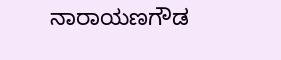ನಾರಾಯಣಗೌಡ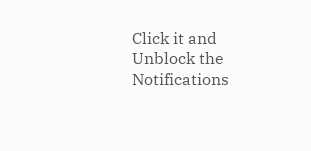Click it and Unblock the Notifications